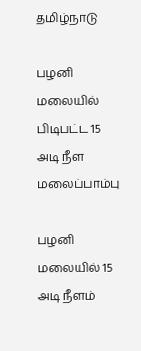தமிழ்நாடு

பழனி மலையில் பிடிபட்ட 15 அடி நீள மலைப்பாம்பு

பழனி மலையில் 15 அடி நீளம்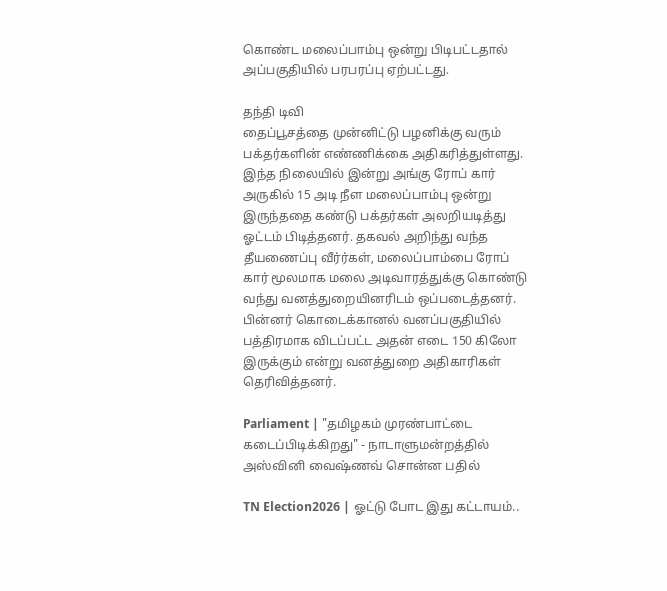கொண்ட மலைப்பாம்பு ஒன்று பிடிபட்டதால் அப்பகுதியில் பரபரப்பு ஏற்பட்டது.

தந்தி டிவி
தைப்பூசத்தை முன்னிட்டு பழனிக்கு வரும் பக்தர்களின் எண்ணிக்கை அதிகரித்துள்ளது. இந்த நிலையில் இன்று அங்கு ரோப் கார் அருகில் 15 அடி நீள மலைப்பாம்பு ஒன்று இருந்ததை கண்டு பக்தர்கள் அலறியடித்து ஓட்டம் பிடித்தனர். தகவல் அறிந்து வந்த தீயணைப்பு வீர்ர்கள், மலைப்பாம்பை ரோப் கார் மூலமாக மலை அடிவாரத்துக்கு கொண்டு வந்து வனத்துறையினரிடம் ஒப்படைத்தனர். பின்னர் கொடைக்கானல் வனப்பகுதியில் பத்திரமாக விடப்பட்ட அதன் எடை 150 கிலோ இருக்கும் என்று வனத்துறை அதிகாரிகள் தெரிவித்தனர்.

Parliament | "தமிழகம் முரண்பாட்டை கடைப்பிடிக்கிறது" - நாடாளுமன்றத்தில் அஸ்வினி வைஷ்ணவ் சொன்ன பதில்

TN Election2026 | ஓட்டு போட இது கட்டாயம்..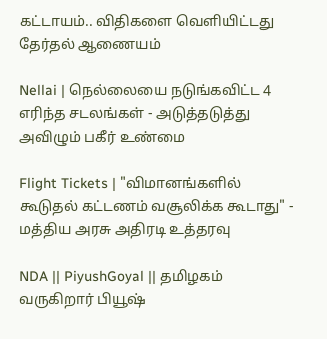கட்டாயம்.. விதிகளை வெளியிட்டது தேர்தல் ஆணையம்

Nellai | நெல்லையை நடுங்கவிட்ட 4 எரிந்த சடலங்கள் - அடுத்தடுத்து அவிழும் பகீர் உண்மை

Flight Tickets | "விமானங்களில் கூடுதல் கட்டணம் வசூலிக்க கூடாது" - மத்திய அரசு அதிரடி உத்தரவு

NDA || PiyushGoyal || தமிழகம் வருகிறார் பியூஷ்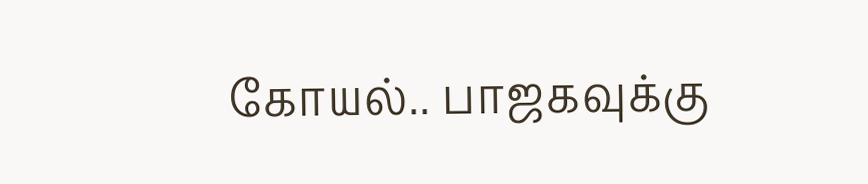கோயல்.. பாஜகவுக்கு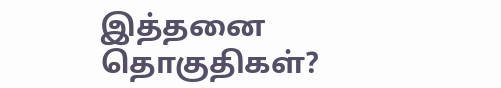இத்தனை தொகுதிகள்?